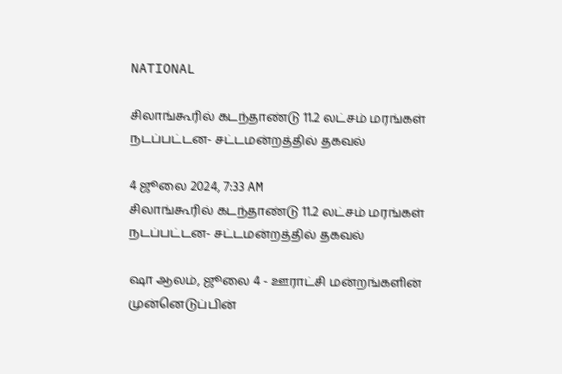NATIONAL

சிலாங்கூரில் கடந்தாண்டு 11.2 லட்சம் மரங்கள் நடப்பட்டன- சட்டமன்றத்தில் தகவல்

4 ஜூலை 2024, 7:33 AM
சிலாங்கூரில் கடந்தாண்டு 11.2 லட்சம் மரங்கள் நடப்பட்டன- சட்டமன்றத்தில் தகவல்

ஷா ஆலம், ஜூலை 4 - ஊராட்சி மன்றங்களின் முன்னெடுப்பின்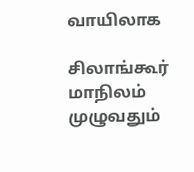வாயிலாக

சிலாங்கூர் மாநிலம் முழுவதும்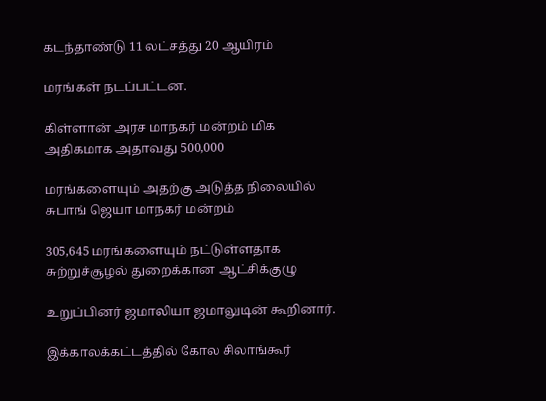கடந்தாண்டு 11 லட்சத்து 20 ஆயிரம்

மரங்கள் நடப்பட்டன.

கிள்ளான் அரச மாநகர் மன்றம் மிக அதிகமாக அதாவது 500,000

மரங்களையும் அதற்கு அடுத்த நிலையில் சுபாங் ஜெயா மாநகர் மன்றம்

305,645 மரங்களையும் நட்டுள்ளதாக சுற்றுச்சூழல் துறைக்கான ஆட்சிக்குழு

உறுப்பினர் ஜமாலியா ஜமாலுடின் கூறினார்.

இக்காலக்கட்டத்தில் கோல சிலாங்கூர்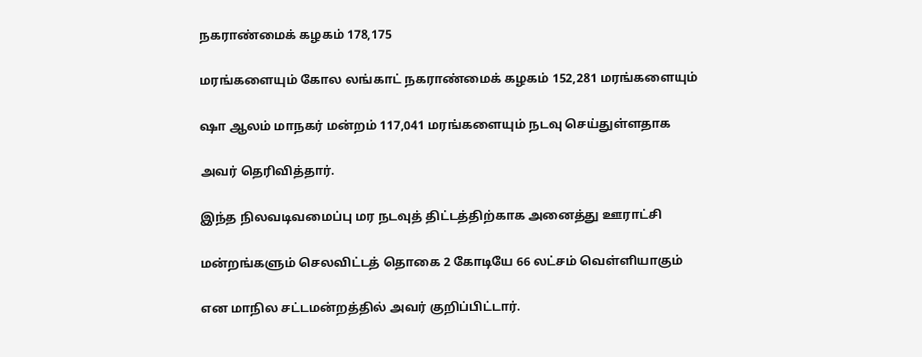நகராண்மைக் கழகம் 178,175

மரங்களையும் கோல லங்காட் நகராண்மைக் கழகம் 152,281 மரங்களையும்

ஷா ஆலம் மாநகர் மன்றம் 117,041 மரங்களையும் நடவு செய்துள்ளதாக

அவர் தெரிவித்தார்.

இந்த நிலவடிவமைப்பு மர நடவுத் திட்டத்திற்காக அனைத்து ஊராட்சி

மன்றங்களும் செலவிட்டத் தொகை 2 கோடியே 66 லட்சம் வெள்ளியாகும்

என மாநில சட்டமன்றத்தில் அவர் குறிப்பிட்டார்.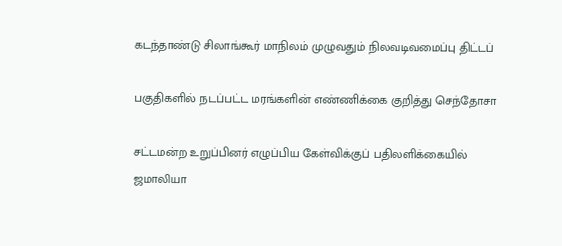கடந்தாண்டு சிலாங்கூர் மாநிலம் முழுவதும் நிலவடிவமைப்பு திட்டப்

பகுதிகளில் நடப்பட்ட மரங்களின் எண்ணிக்கை குறித்து செந்தோசா

சட்டமன்ற உறுப்பினர் எழுப்பிய கேள்விக்குப் பதிலளிக்கையில் ஜமாலியா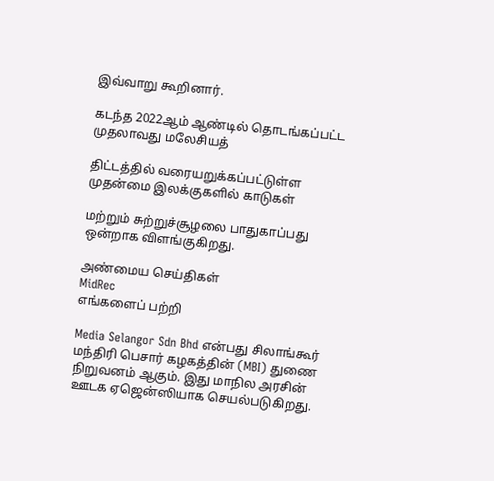இவ்வாறு கூறினார்.

கடந்த 2022ஆம் ஆண்டில் தொடங்கப்பட்ட முதலாவது மலேசியத்

திட்டத்தில் வரையறுக்கப்பட்டுள்ள முதன்மை இலக்குகளில் காடுகள்

மற்றும் சுற்றுச்சூழலை பாதுகாப்பது ஒன்றாக விளங்குகிறது.

அண்மைய செய்திகள்
MidRec
எங்களைப் பற்றி

Media Selangor Sdn Bhd என்பது சிலாங்கூர் மந்திரி பெசார் கழகத்தின் (MBI) துணை நிறுவனம் ஆகும். இது மாநில அரசின் ஊடக ஏஜென்ஸியாக செயல்படுகிறது.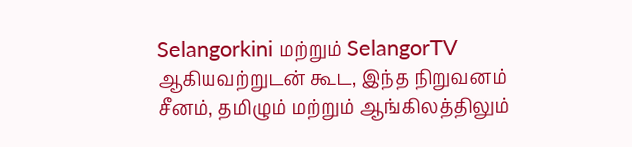Selangorkini மற்றும் SelangorTV ஆகியவற்றுடன் கூட, இந்த நிறுவனம் சீனம், தமிழும் மற்றும் ஆங்கிலத்திலும்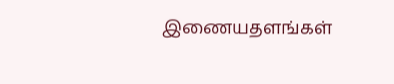இணையதளங்கள்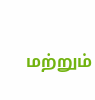மற்றும்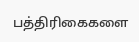பத்திரிகைகளை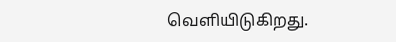வெளியிடுகிறது.